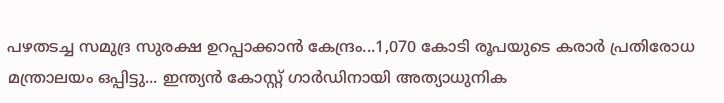പഴതടച്ച സമുദ്ര സുരക്ഷ ഉറപ്പാക്കാൻ കേന്ദ്രം...1,070 കോടി രൂപയുടെ കരാർ പ്രതിരോധ മന്ത്രാലയം ഒപ്പിട്ടു... ഇന്ത്യൻ കോസ്റ്റ് ഗാർഡിനായി അത്യാധുനിക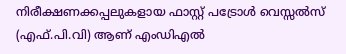നിരീക്ഷണക്കപ്പലുകളായ ഫാസ്റ്റ് പട്രോൾ വെസ്സൽസ് (എഫ്.പി.വി) ആണ് എംഡിഎൽ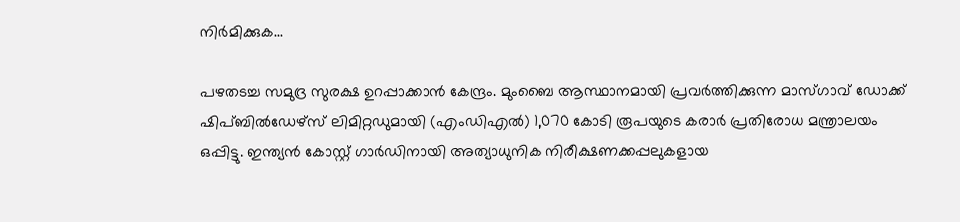നിർമിക്കുക...

പഴതടച്ച സമുദ്ര സുരക്ഷ ഉറപ്പാക്കാൻ കേന്ദ്രം. മുംബൈ ആസ്ഥാനമായി പ്രവർത്തിക്കുന്ന മാസ്ഗാവ് ഡോക്ക് ഷിപ്ബിൽഡേഴ്സ് ലിമിറ്റഡുമായി (എംഡിഎൽ) 1,070 കോടി രൂപയുടെ കരാർ പ്രതിരോധ മന്ത്രാലയം ഒപ്പിട്ടു. ഇന്ത്യൻ കോസ്റ്റ് ഗാർഡിനായി അത്യാധുനിക നിരീക്ഷണക്കപ്പലുകളായ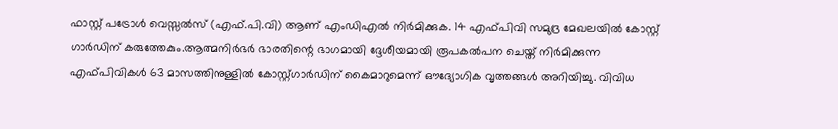ഫാസ്റ്റ് പട്രോൾ വെസ്സൽസ് (എഫ്.പി.വി) ആണ് എംഡിഎൽ നിർമിക്കുക. 14 എഫ്പിവി സമുദ്ര മേഖലയിൽ കോസ്റ്റ് ഗാർഡിന് കരുത്തേകും.ആത്മനിർഭർ ഭാരതിന്റെ ഭാഗമായി ദ്ദേശീയമായി രൂപകൽപന ചെയ്ത് നിർമിക്കുന്ന എഫ്പിവികൾ 63 മാസത്തിനുള്ളിൽ കോസ്റ്റ്ഗാർഡിന് കൈമാറുമെന്ന് ഔദ്യോഗിക വൃത്തങ്ങൾ അറിയിച്ചു. വിവിധ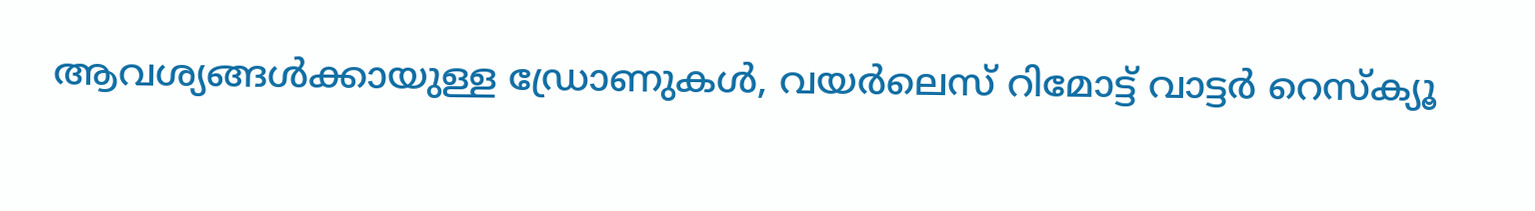ആവശ്യങ്ങൾക്കായുള്ള ഡ്രോണുകൾ, വയർലെസ് റിമോട്ട് വാട്ടർ റെസ്ക്യൂ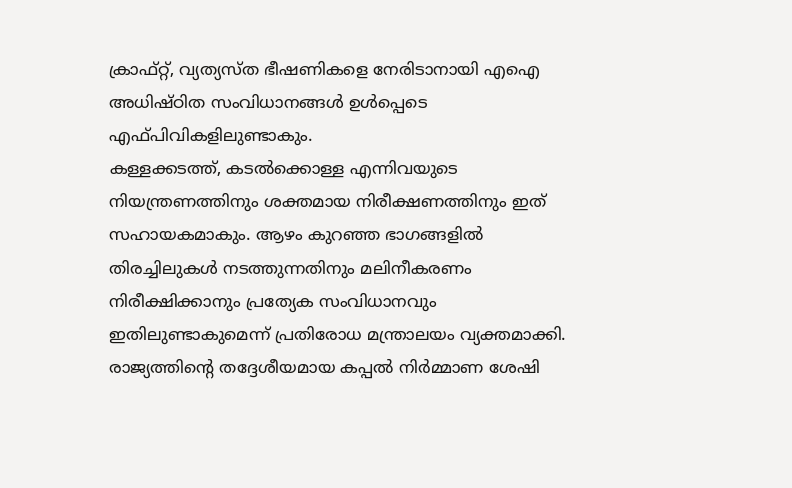ക്രാഫ്റ്റ്, വ്യത്യസ്ത ഭീഷണികളെ നേരിടാനായി എഐ അധിഷ്ഠിത സംവിധാനങ്ങൾ ഉൾപ്പെടെ എഫ്പിവികളിലുണ്ടാകും.
കള്ളക്കടത്ത്, കടൽക്കൊള്ള എന്നിവയുടെ നിയന്ത്രണത്തിനും ശക്തമായ നിരീക്ഷണത്തിനും ഇത് സഹായകമാകും. ആഴം കുറഞ്ഞ ഭാഗങ്ങളിൽ തിരച്ചിലുകൾ നടത്തുന്നതിനും മലിനീകരണം നിരീക്ഷിക്കാനും പ്രത്യേക സംവിധാനവും ഇതിലുണ്ടാകുമെന്ന് പ്രതിരോധ മന്ത്രാലയം വ്യക്തമാക്കി. രാജ്യത്തിന്റെ തദ്ദേശീയമായ കപ്പൽ നിർമ്മാണ ശേഷി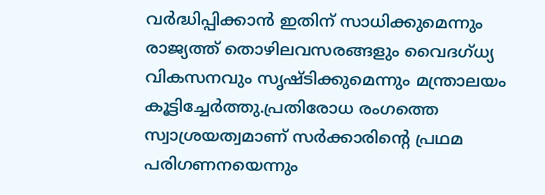വർദ്ധിപ്പിക്കാൻ ഇതിന് സാധിക്കുമെന്നും രാജ്യത്ത് തൊഴിലവസരങ്ങളും വൈദഗ്ധ്യ വികസനവും സൃഷ്ടിക്കുമെന്നും മന്ത്രാലയം കൂട്ടിച്ചേർത്തു.പ്രതിരോധ രംഗത്തെ സ്വാശ്രയത്വമാണ് സർക്കാരിന്റെ പ്രഥമ പരിഗണനയെന്നും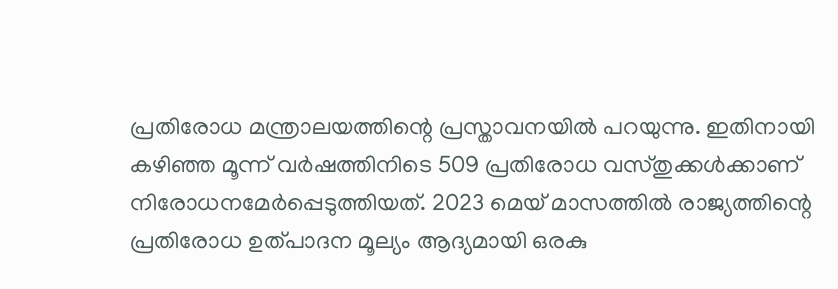പ്രതിരോധ മന്ത്രാലയത്തിന്റെ പ്രസ്താവനയിൽ പറയുന്നു. ഇതിനായി കഴിഞ്ഞ മൂന്ന് വർഷത്തിനിടെ 509 പ്രതിരോധ വസ്തുക്കൾക്കാണ് നിരോധനമേർപ്പെടുത്തിയത്. 2023 മെയ് മാസത്തിൽ രാജ്യത്തിന്റെ പ്രതിരോധ ഉത്പാദന മൂല്യം ആദ്യമായി ഒരകു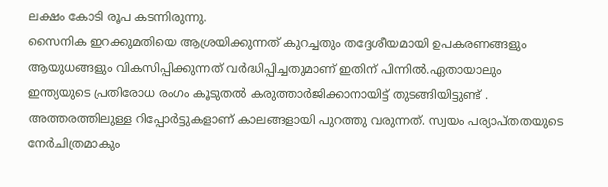ലക്ഷം കോടി രൂപ കടന്നിരുന്നു.
സൈനിക ഇറക്കുമതിയെ ആശ്രയിക്കുന്നത് കുറച്ചതും തദ്ദേശീയമായി ഉപകരണങ്ങളും ആയുധങ്ങളും വികസിപ്പിക്കുന്നത് വർദ്ധിപ്പിച്ചതുമാണ് ഇതിന് പിന്നിൽ.ഏതായാലും ഇന്ത്യയുടെ പ്രതിരോധ രംഗം കൂടുതൽ കരുത്താർജിക്കാനായിട്ട് തുടങ്ങിയിട്ടുണ്ട് . അത്തരത്തിലുള്ള റിപ്പോർട്ടുകളാണ് കാലങ്ങളായി പുറത്തു വരുന്നത്. സ്വയം പര്യാപ്തതയുടെ നേർചിത്രമാകും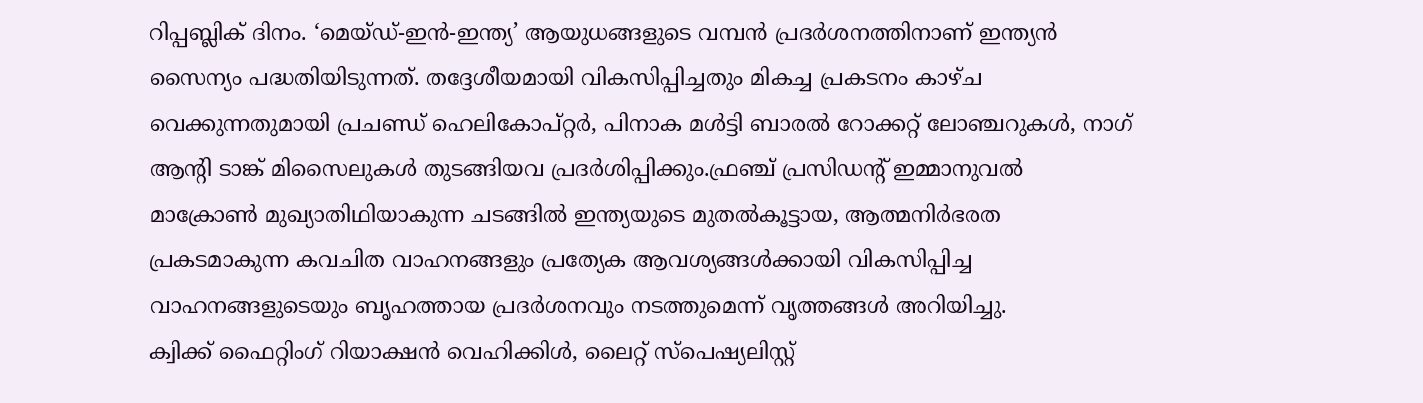റിപ്പബ്ലിക് ദിനം. ‘മെയ്ഡ്-ഇൻ-ഇന്ത്യ’ ആയുധങ്ങളുടെ വമ്പൻ പ്രദർശനത്തിനാണ് ഇന്ത്യൻ സൈന്യം പദ്ധതിയിടുന്നത്. തദ്ദേശീയമായി വികസിപ്പിച്ചതും മികച്ച പ്രകടനം കാഴ്ച വെക്കുന്നതുമായി പ്രചണ്ഡ് ഹെലികോപ്റ്റർ, പിനാക മൾട്ടി ബാരൽ റോക്കറ്റ് ലോഞ്ചറുകൾ, നാഗ് ആന്റി ടാങ്ക് മിസൈലുകൾ തുടങ്ങിയവ പ്രദർശിപ്പിക്കും.ഫ്രഞ്ച് പ്രസിഡന്റ് ഇമ്മാനുവൽ മാക്രോൺ മുഖ്യാതിഥിയാകുന്ന ചടങ്ങിൽ ഇന്ത്യയുടെ മുതൽകൂട്ടായ, ആത്മനിർഭരത പ്രകടമാകുന്ന കവചിത വാഹനങ്ങളും പ്രത്യേക ആവശ്യങ്ങൾക്കായി വികസിപ്പിച്ച വാഹനങ്ങളുടെയും ബൃഹത്തായ പ്രദർശനവും നടത്തുമെന്ന് വൃത്തങ്ങൾ അറിയിച്ചു.
ക്വിക്ക് ഫൈറ്റിംഗ് റിയാക്ഷൻ വെഹിക്കിൾ, ലൈറ്റ് സ്പെഷ്യലിസ്റ്റ്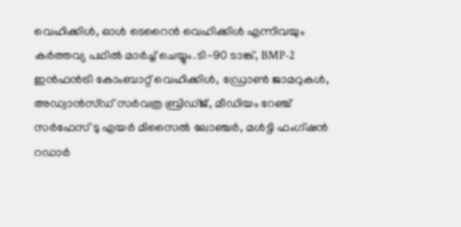വെഹിക്കിൾ, ഓൾ ടെറൈൻ വെഹിക്കിൾ എന്നിവയും കർത്തവ്യ പഥിൽ മാർച്ച് ചെയ്യും.ടി-90 ടാങ്ക്, BMP-2 ഇൻഫൻട്രി കോംബാറ്റ് വെഹിക്കിൾ, ഡ്രോൺ ജാമറുകൾ, അഡ്വാൻസ്ഡ് സർവത്ര ബ്രിഡ്ജ്, മീഡിയം റേഞ്ച് സർഫേസ് ടു എയർ മിസൈൽ ലോഞ്ചർ, മൾട്ടി ഫംഗ്ഷൻ റഡാർ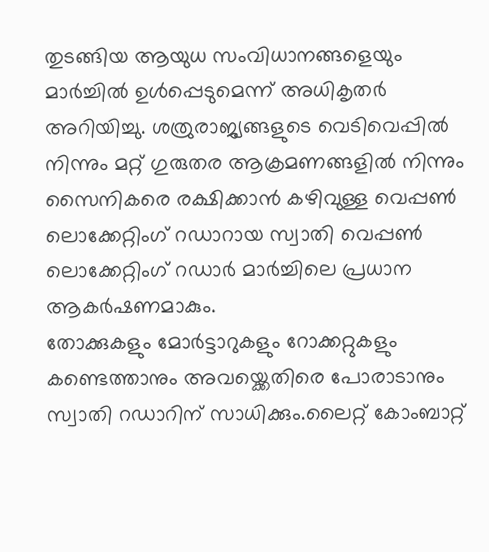തുടങ്ങിയ ആയുധ സംവിധാനങ്ങളെയും മാർച്ചിൽ ഉൾപ്പെടുമെന്ന് അധികൃതർ അറിയിച്ചു. ശത്രുരാജ്യങ്ങളുടെ വെടിവെപ്പിൽ നിന്നും മറ്റ് ഗുരുതര ആക്രമണങ്ങളിൽ നിന്നും സൈനികരെ രക്ഷിക്കാൻ കഴിവുള്ള വെപ്പൺ ലൊക്കേറ്റിംഗ് റഡാറായ സ്വാതി വെപ്പൺ ലൊക്കേറ്റിംഗ് റഡാർ മാർച്ചിലെ പ്രധാന ആകർഷണമാകും.
തോക്കുകളും മോർട്ടാറുകളും റോക്കറ്റുകളും കണ്ടെത്താനും അവയ്ക്കെതിരെ പോരാടാനും സ്വാതി റഡാറിന് സാധിക്കും.ലൈറ്റ് കോംബാറ്റ്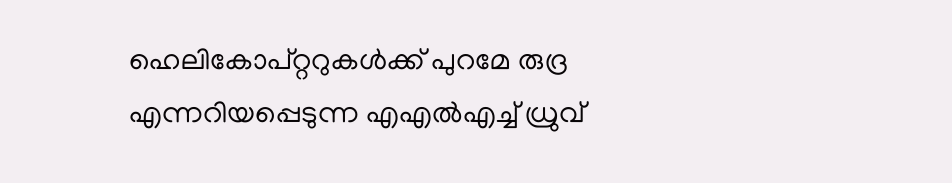ഹെലികോപ്റ്ററുകൾക്ക് പുറമേ രുദ്ര എന്നറിയപ്പെടുന്ന എഎൽഎച്ച് ധ്രുവ്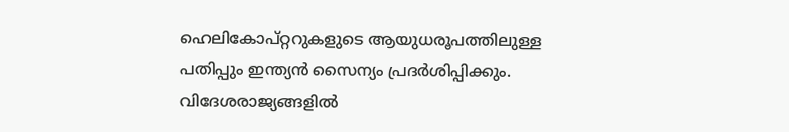ഹെലികോപ്റ്ററുകളുടെ ആയുധരൂപത്തിലുള്ള പതിപ്പും ഇന്ത്യൻ സൈന്യം പ്രദർശിപ്പിക്കും. വിദേശരാജ്യങ്ങളിൽ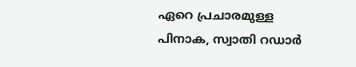ഏറെ പ്രചാരമുള്ള പിനാക, സ്വാതി റഡാർ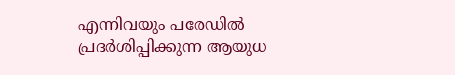എന്നിവയും പരേഡിൽ പ്രദർശിപ്പിക്കുന്ന ആയുധ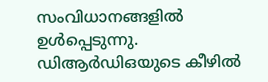സംവിധാനങ്ങളിൽ ഉൾപ്പെടുന്നു. ഡിആർഡിഒയുടെ കീഴിൽ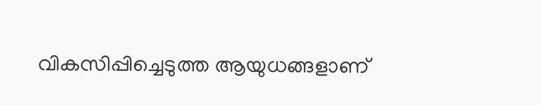വികസിപ്പിച്ചെടുത്ത ആയുധങ്ങളാണ്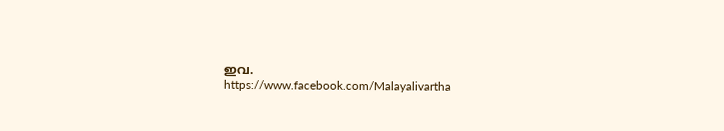ഇവ.
https://www.facebook.com/Malayalivartha